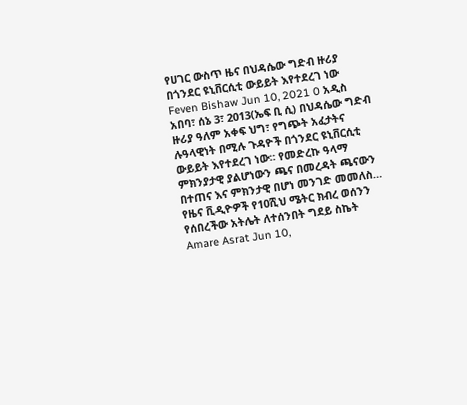የሀገር ውስጥ ዜና በህዳሴው ግድብ ዙሪያ በጎንደር ዩኒቨርሲቲ ውይይት እየተደረገ ነው Feven Bishaw Jun 10, 2021 0 አዲስ አበባ፣ ሰኔ 3፣ 2013(ኤፍ ቢ ሲ) በህዳሴው ግድብ ዙሪያ ዓለም አቀፍ ህግ፣ የግጭት አፈታትና ሉዓላዊነት በሚሉ ጉዳዮች በጎንደር ዩኒቨርሲቲ ውይይት እየተደረገ ነው። የመድረኩ ዓላማ ምክንያታዊ ያልሆነውን ጫና በመረዳት ጫናውን በተጠና እና ምክንታዊ በሆነ መንገድ መመለስ…
የዜና ቪዲዮዎች የ10ሺህ ሜትር ክብረ ወሰንን የሰበረችው አትሌት ለተሰንበት ግደይ ስኬት Amare Asrat Jun 10,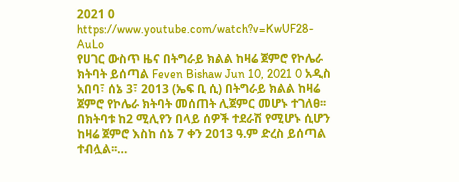2021 0 https://www.youtube.com/watch?v=KwUF28-AuLo
የሀገር ውስጥ ዜና በትግራይ ክልል ከዛሬ ጀምሮ የኮሌራ ክትባት ይሰጣል Feven Bishaw Jun 10, 2021 0 አዲስ አበባ፣ ሰኔ 3፣ 2013 (ኤፍ ቢ ሲ) በትግራይ ክልል ከዛሬ ጀምሮ የኮሌራ ክትባት መሰጠት ሊጀምር መሆኑ ተገለፀ፡፡ በክትባቱ ከ2 ሚሊየን በላይ ሰዎች ተደራሽ የሚሆኑ ሲሆን ከዛሬ ጀምሮ እስከ ሰኔ 7 ቀን 2013 ዓ.ም ድረስ ይሰጣል ተብሏል፡፡…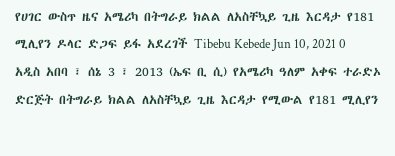የሀገር ውስጥ ዜና አሜሪካ በትግራይ ክልል ለአስቸኳይ ጊዜ እርዳታ የ181 ሚሊየን ዶላር ድጋፍ ይፋ አደረገች Tibebu Kebede Jun 10, 2021 0 አዲስ አበባ ፣ ሰኔ 3 ፣ 2013 (ኤፍ ቢ ሲ) የአሜሪካ ዓለም አቀፍ ተራድኦ ድርጅት በትግራይ ክልል ለአስቸኳይ ጊዜ እርዳታ የሚውል የ181 ሚሊየን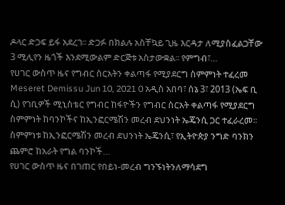ዶላር ድጋፍ ይፋ አደረገ፡፡ ድጋፉ በክልሉ አስቸኳይ ጊዜ እርዳታ ለሚያስፈልጋቸው 3 ሚሊየን ዜጎች እንደሚውልም ድርጅቱ አስታውቋል፡፡ የምግብ፣…
የሀገር ውስጥ ዜና የግብር ስርአትን ቀልጣፋ የሚያደርግ ስምምነት ተፈረመ Meseret Demissu Jun 10, 2021 0 አዲስ አበባ፣ ሰኔ 3፣ 2013 (ኤፍ ቢ ሲ) የገቢዎች ሚኒስቴር የግብር ከፋዮችን የግብር ስርአት ቀልጣፋ የሚያደርግ ስምምነት ከባንኮችና ከኢንፎርሜሽን መረብ ደህንነት ኤጄንሲ ጋር ተፈራረመ፡፡ ስምምነቱ ከኢንፎርሜሽን መረብ ደህንነት ኤጄንሲ፣ የኢትዮጵያ ንግድ ባንክን ጨምሮ ከአራት የግል ባንኮች…
የሀገር ውስጥ ዜና በገጠር የበይነ-መረብ ግንኙነትንለማሳደግ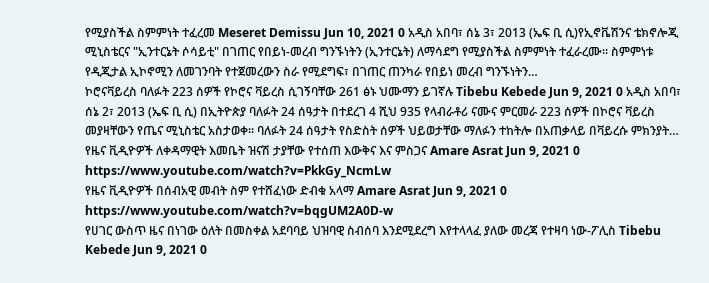የሚያስችል ስምምነት ተፈረመ Meseret Demissu Jun 10, 2021 0 አዲስ አበባ፣ ሰኔ 3፣ 2013 (ኤፍ ቢ ሲ)የኢኖቬሽንና ቴክኖሎጂ ሚኒስቴርና "ኢንተርኔት ሶሳይቲ" በገጠር የበይነ-መረብ ግንኙነትን (ኢንተርኔት) ለማሳደግ የሚያስችል ስምምነት ተፈራረሙ። ስምምነቱ የዲጂታል ኢኮኖሚን ለመገንባት የተጀመረውን ስራ የሚደግፍ፣ በገጠር ጠንካራ የበይነ መረብ ግንኙነትን…
ኮሮናቫይረስ ባለፉት 223 ሰዎች የኮሮና ቫይረስ ሲገኝባቸው 261 ፅኑ ህሙማን ይገኛሉ Tibebu Kebede Jun 9, 2021 0 አዲስ አበባ፣ ሰኔ 2፣ 2013 (ኤፍ ቢ ሲ) በኢትዮጵያ ባለፉት 24 ሰዓታት በተደረገ 4 ሺህ 935 የላብራቶሪ ናሙና ምርመራ 223 ሰዎች በኮሮና ቫይረስ መያዛቸውን የጤና ሚኒስቴር አስታወቀ። ባለፉት 24 ሰዓታት የስድስት ሰዎች ህይወታቸው ማለፉን ተከትሎ በአጠቃላይ በቫይረሱ ምክንያት…
የዜና ቪዲዮዎች ለቀዳማዊት እመቤት ዝናሽ ታያቸው የተሰጠ እውቅና እና ምስጋና Amare Asrat Jun 9, 2021 0 https://www.youtube.com/watch?v=PkkGy_NcmLw
የዜና ቪዲዮዎች በሰብአዊ መብት ስም የተሸፈነው ድብቁ አላማ Amare Asrat Jun 9, 2021 0 https://www.youtube.com/watch?v=bqgUM2A0D-w
የሀገር ውስጥ ዜና በነገው ዕለት በመስቀል አደባባይ ህዝባዊ ስብሰባ እንደሚደረግ እየተላላፈ ያለው መረጃ የተዛባ ነው-ፖሊስ Tibebu Kebede Jun 9, 2021 0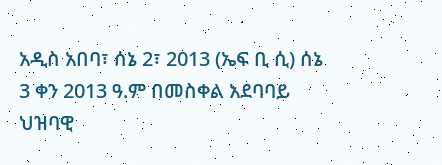አዲስ አበባ፣ ሰኔ 2፣ 2013 (ኤፍ ቢ ሲ) ሰኔ 3 ቀን 2013 ዓ.ም በመስቀል አደባባይ ህዝባዊ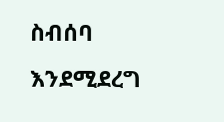ስብሰባ እንደሚደረግ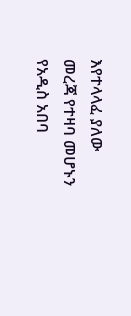እየተላላፈ ያለው መረጃ የተዛባ መሆኑን የአዲስ አበባ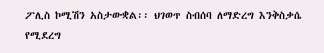ፖሊስ ኮሚሽን አስታውቋል፡፡ ህገወጥ ስብሰባ ለማድረግ እንቅስቃሴ የሚደረግ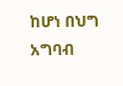ከሆነ በህግ አግባብ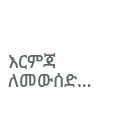እርምጃ ለመውሰድ…